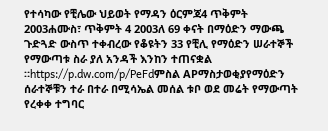የተሳካው የቺሌው ህይወት የማዳን ዕርምጃ4 ጥቅምት 2003ሐሙስ፣ ጥቅምት 4 2003ለ 69 ቀናት በማዕድን ማውጫ ጉድጓድ ውስጥ ተቀብረው የቆዩትን 33 የቺሊ የማዕድን ሠራተኞች የማውጣቱ ስራ ያለ አንዳች እንከን ተጠናቋል ።https://p.dw.com/p/PeFdምስል APማስታወቂያየማዕድን ሰራተኞቹን ተራ በተራ በሚሳኤል መሰል ቱቦ ወደ መሬት የማውጣት የረቀቀ ተግባር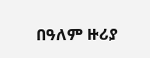በዓለም ዙሪያ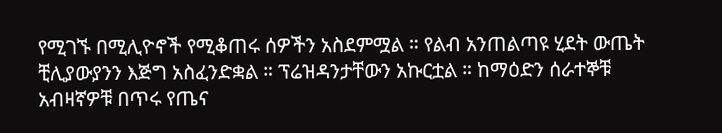የሚገኙ በሚሊዮኖች የሚቆጠሩ ሰዎችን አስደምሟል ። የልብ አንጠልጣዩ ሂደት ውጤት ቺሊያውያንን እጅግ አስፈንድቋል ። ፕሬዝዳንታቸውን አኩርቷል ። ከማዕድን ሰራተኞቹ አብዛኛዎቹ በጥሩ የጤና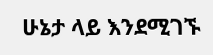ሁኔታ ላይ እንደሚገኙ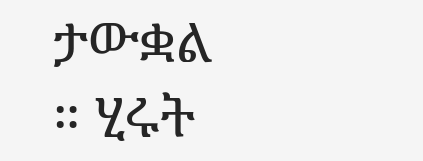ታውቋል ። ሂሩት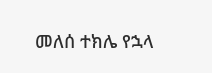መለሰ ተክሌ የኋላ